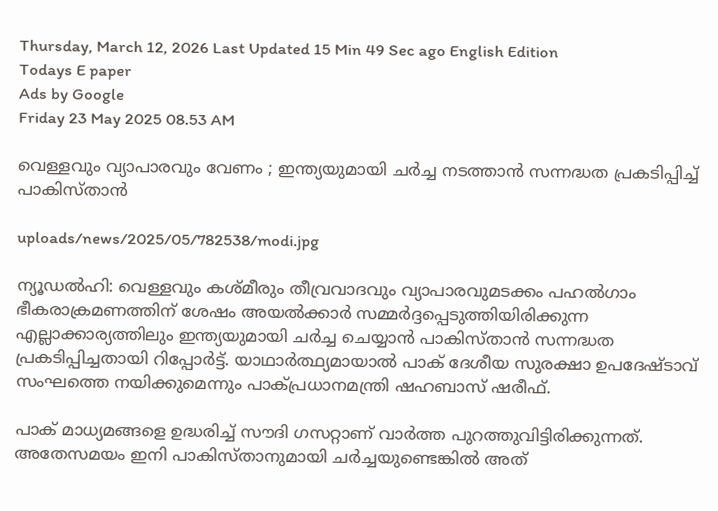Thursday, March 12, 2026 Last Updated 15 Min 49 Sec ago English Edition
Todays E paper
Ads by Google
Friday 23 May 2025 08.53 AM

വെള്ളവും വ്യാപാരവും വേണം ; ഇന്ത്യയുമായി ചര്‍ച്ച നടത്താന്‍ സന്നദ്ധത പ്രകടിപ്പിച്ച് പാകിസ്താന്‍

uploads/news/2025/05/782538/modi.jpg

ന്യൂഡല്‍ഹി: വെള്ളവും കശ്മീരും തീവ്രവാദവും വ്യാപാരവുമടക്കം പഹല്‍ഗാം ഭീകരാക്രമണത്തിന് ശേഷം അയല്‍ക്കാര്‍ സമ്മര്‍ദ്ദപ്പെടുത്തിയിരിക്കുന്ന എല്ലാക്കാര്യത്തിലും ഇന്ത്യയുമായി ചര്‍ച്ച ചെയ്യാന്‍ പാകിസ്താന്‍ സന്നദ്ധത പ്രകടിപ്പിച്ചതായി റിപ്പോര്‍ട്ട്. യാഥാര്‍ത്ഥ്യമായാല്‍ പാക് ദേശീയ സുരക്ഷാ ഉപദേഷ്ടാവ് സംഘത്തെ നയിക്കുമെന്നും പാക്പ്രധാനമന്ത്രി ഷഹബാസ് ഷരീഫ്.

പാക് മാധ്യമങ്ങളെ ഉദ്ധരിച്ച് സൗദി ഗസറ്റാണ് വാര്‍ത്ത പുറത്തുവിട്ടിരിക്കുന്നത്. അതേസമയം ഇനി പാകിസ്താനുമായി ചര്‍ച്ചയുണ്ടെങ്കില്‍ അത്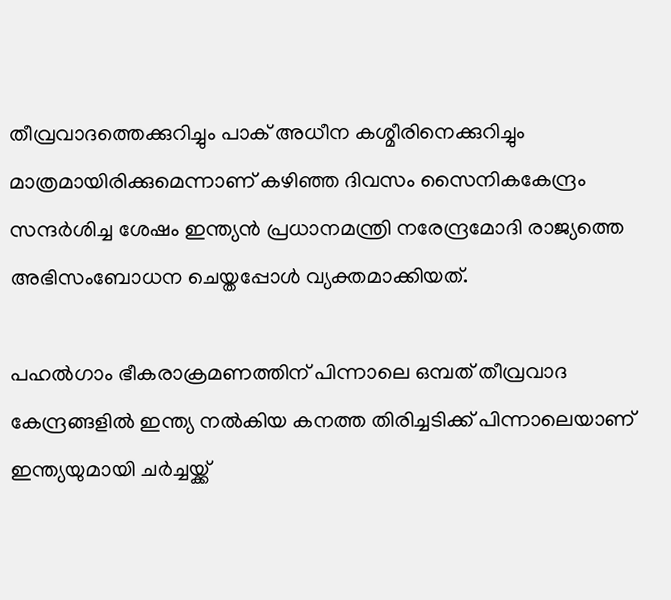തീവ്രവാദത്തെക്കുറിച്ചും പാക് അധീന കശ്മീരിനെക്കുറിച്ചും മാത്രമായിരിക്കുമെന്നാണ് കഴിഞ്ഞ ദിവസം സൈനികകേന്ദ്രം സന്ദര്‍ശിച്ച ശേഷം ഇന്ത്യന്‍ പ്രധാനമന്ത്രി നരേന്ദ്രമോദി രാജ്യത്തെ അഭിസംബോധന ചെയ്തപ്പോള്‍ വ്യക്തമാക്കിയത്.

പഹല്‍ഗാം ഭീകരാക്രമണത്തിന് പിന്നാലെ ഒമ്പത് തീവ്രവാദ കേന്ദ്രങ്ങളില്‍ ഇന്ത്യ നല്‍കിയ കനത്ത തിരിച്ചടിക്ക് പിന്നാലെയാണ് ഇന്ത്യയുമായി ചര്‍ച്ചയ്ക്ക്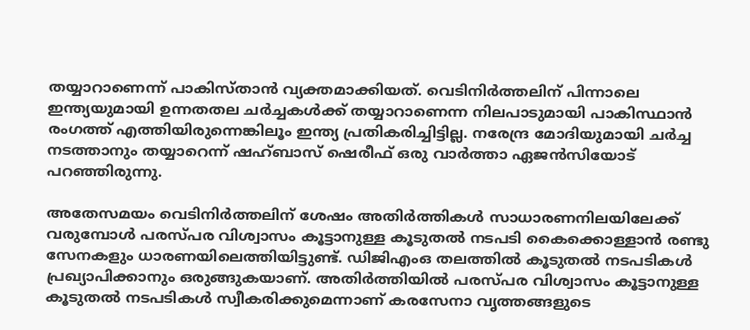തയ്യാറാണെന്ന് പാകിസ്താന്‍ വ്യക്തമാക്കിയത്. വെടിനിര്‍ത്തലിന് പിന്നാലെ ഇന്ത്യയുമായി ഉന്നതതല ചര്‍ച്ചകള്‍ക്ക് തയ്യാറാണെന്ന നിലപാടുമായി പാകിസ്ഥാന്‍ രംഗത്ത് എത്തിയിരുന്നെങ്കിലൂം ഇന്ത്യ പ്രതികരിച്ചിട്ടില്ല. നരേന്ദ്ര മോദിയുമായി ചര്‍ച്ച നടത്താനും തയ്യാറെന്ന് ഷഹ്ബാസ് ഷെരീഫ് ഒരു വാര്‍ത്താ ഏജന്‍സിയോട് പറഞ്ഞിരുന്നു.

അതേസമയം വെടിനിര്‍ത്തലിന് ശേഷം അതിര്‍ത്തികള്‍ സാധാരണനിലയിലേക്ക് വരുമ്പോള്‍ പരസ്പര വിശ്വാസം കൂട്ടാനുള്ള കൂടുതല്‍ നടപടി കൈക്കൊള്ളാന്‍ രണ്ടു സേനകളും ധാരണയിലെത്തിയിട്ടുണ്ട്. ഡിജിഎംഒ തലത്തില്‍ കൂടുതല്‍ നടപടികള്‍ പ്രഖ്യാപിക്കാനും ഒരുങ്ങുകയാണ്. അതിര്‍ത്തിയില്‍ പരസ്പര വിശ്വാസം കൂട്ടാനുള്ള കൂടുതല്‍ നടപടികള്‍ സ്വീകരിക്കുമെന്നാണ് കരസേനാ വൃത്തങ്ങളുടെ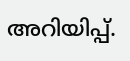അറിയിപ്പ്.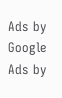Ads by Google
Ads by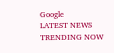Google
LATEST NEWS
TRENDING NOW